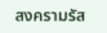สงครามรัส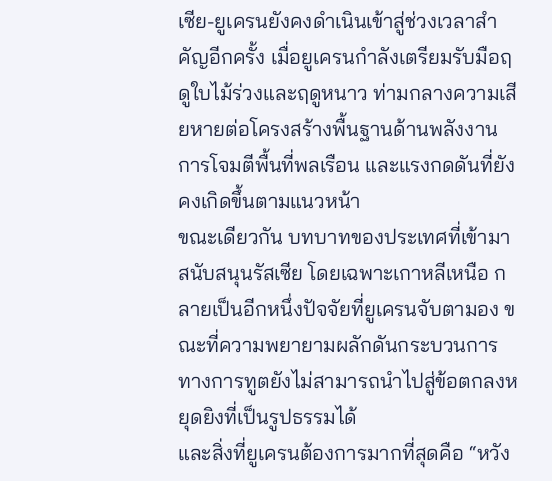เซีย-ยูเครนยังคงดำเนินเข้าสู่ช่วงเวลาสำคัญอีกครั้ง เมื่อยูเครนกำลังเตรียมรับมือฤดูใบไม้ร่วงและฤดูหนาว ท่ามกลางความเสียหายต่อโครงสร้างพื้นฐานด้านพลังงาน การโจมตีพื้นที่พลเรือน และแรงกดดันที่ยังคงเกิดขึ้นตามแนวหน้า
ขณะเดียวกัน บทบาทของประเทศที่เข้ามาสนับสนุนรัสเซีย โดยเฉพาะเกาหลีเหนือ กลายเป็นอีกหนึ่งปัจจัยที่ยูเครนจับตามอง ขณะที่ความพยายามผลักดันกระบวนการทางการทูตยังไม่สามารถนำไปสู่ข้อตกลงหยุดยิงที่เป็นรูปธรรมได้
และสิ่งที่ยูเครนต้องการมากที่สุดคือ “หวัง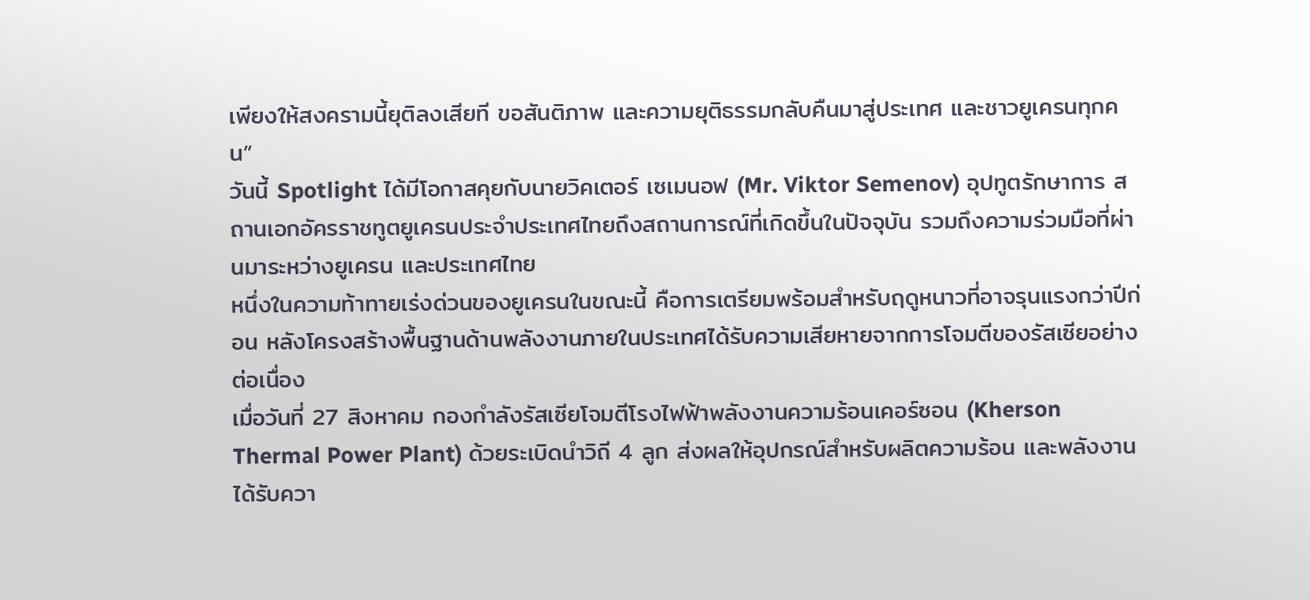เพียงให้สงครามนี้ยุติลงเสียที ขอสันติภาพ และความยุติธรรมกลับคืนมาสู่ประเทศ และชาวยูเครนทุกคน”
วันนี้ Spotlight ได้มีโอกาสคุยกับนายวิคเตอร์ เซเมนอฟ (Mr. Viktor Semenov) อุปทูตรักษาการ สถานเอกอัครราชทูตยูเครนประจำประเทศไทยถึงสถานการณ์ที่เกิดขึ้นในปัจจุบัน รวมถึงความร่วมมือที่ผ่านมาระหว่างยูเครน และประเทศไทย
หนึ่งในความท้าทายเร่งด่วนของยูเครนในขณะนี้ คือการเตรียมพร้อมสำหรับฤดูหนาวที่อาจรุนแรงกว่าปีก่อน หลังโครงสร้างพื้นฐานด้านพลังงานภายในประเทศได้รับความเสียหายจากการโจมตีของรัสเซียอย่างต่อเนื่อง
เมื่อวันที่ 27 สิงหาคม กองกำลังรัสเซียโจมตีโรงไฟฟ้าพลังงานความร้อนเคอร์ซอน (Kherson Thermal Power Plant) ด้วยระเบิดนำวิถี 4 ลูก ส่งผลให้อุปกรณ์สำหรับผลิตความร้อน และพลังงานได้รับควา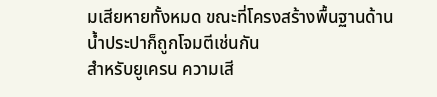มเสียหายทั้งหมด ขณะที่โครงสร้างพื้นฐานด้านน้ำประปาก็ถูกโจมตีเช่นกัน
สำหรับยูเครน ความเสี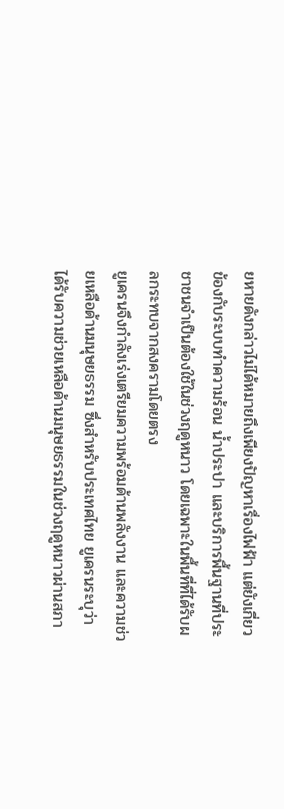ยหายดังกล่าวไม่ได้หมายถึงเพียงปัญหาเรื่องไฟฟ้า แต่ยังเกี่ยวข้องกับระบบทำความร้อน น้ำประปา และบริการพื้นฐานที่ประชาชนจำเป็นต้องใช้ในช่วงฤดูหนาว โดยเฉพาะในพื้นที่ที่ได้รับผลกระทบจากสงครามโดยตรง
ยูเครนจึงกำลังเร่งเตรียมความพร้อมด้านพลังงาน และความช่วยเหลือด้านมนุษยธรรม ซึ่งสำหรับประเทศไทย ยูเครนระบุว่า ได้รับความช่วยเหลือด้านมนุษยธรรมในช่วงฤดูหนาวผ่านสภา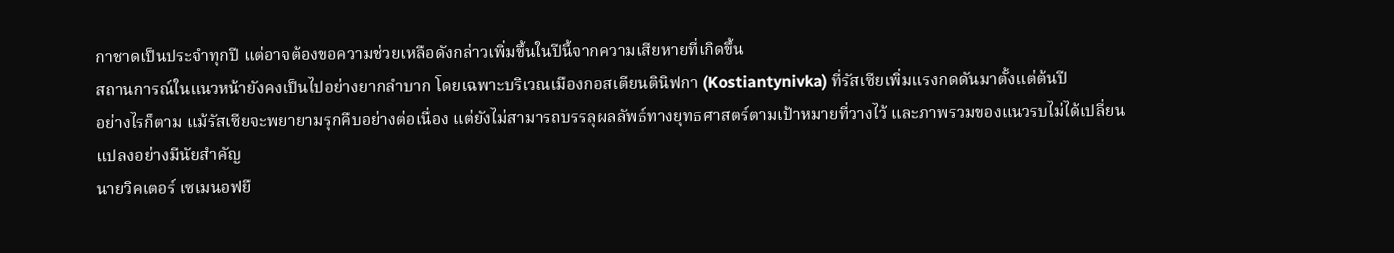กาชาดเป็นประจำทุกปี แต่อาจต้องขอความช่วยเหลือดังกล่าวเพิ่มขึ้นในปีนี้จากความเสียหายที่เกิดขึ้น
สถานการณ์ในแนวหน้ายังคงเป็นไปอย่างยากลำบาก โดยเฉพาะบริเวณเมืองกอสเตียนตินิฟกา (Kostiantynivka) ที่รัสเซียเพิ่มแรงกดดันมาตั้งแต่ต้นปี
อย่างไรก็ตาม แม้รัสเซียจะพยายามรุกคืบอย่างต่อเนื่อง แต่ยังไม่สามารถบรรลุผลลัพธ์ทางยุทธศาสตร์ตามเป้าหมายที่วางไว้ และภาพรวมของแนวรบไม่ได้เปลี่ยนแปลงอย่างมีนัยสำคัญ
นายวิคเตอร์ เซเมนอฟยื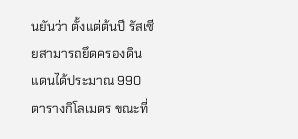นยันว่า ตั้งแต่ต้นปี รัสเซียสามารถยึดครองดินแดนได้ประมาณ 990 ตารางกิโลเมตร ขณะที่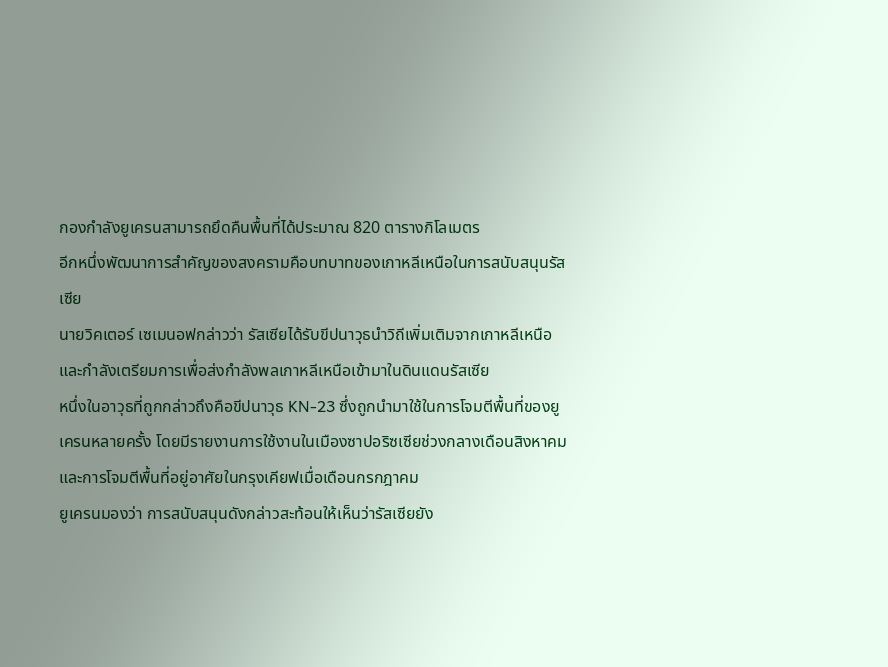กองกำลังยูเครนสามารถยึดคืนพื้นที่ได้ประมาณ 820 ตารางกิโลเมตร
อีกหนึ่งพัฒนาการสำคัญของสงครามคือบทบาทของเกาหลีเหนือในการสนับสนุนรัสเซีย
นายวิคเตอร์ เซเมนอฟกล่าวว่า รัสเซียได้รับขีปนาวุธนำวิถีเพิ่มเติมจากเกาหลีเหนือ และกำลังเตรียมการเพื่อส่งกำลังพลเกาหลีเหนือเข้ามาในดินแดนรัสเซีย
หนึ่งในอาวุธที่ถูกกล่าวถึงคือขีปนาวุธ KN-23 ซึ่งถูกนำมาใช้ในการโจมตีพื้นที่ของยูเครนหลายครั้ง โดยมีรายงานการใช้งานในเมืองซาปอริซเซียช่วงกลางเดือนสิงหาคม และการโจมตีพื้นที่อยู่อาศัยในกรุงเคียฟเมื่อเดือนกรกฎาคม
ยูเครนมองว่า การสนับสนุนดังกล่าวสะท้อนให้เห็นว่ารัสเซียยัง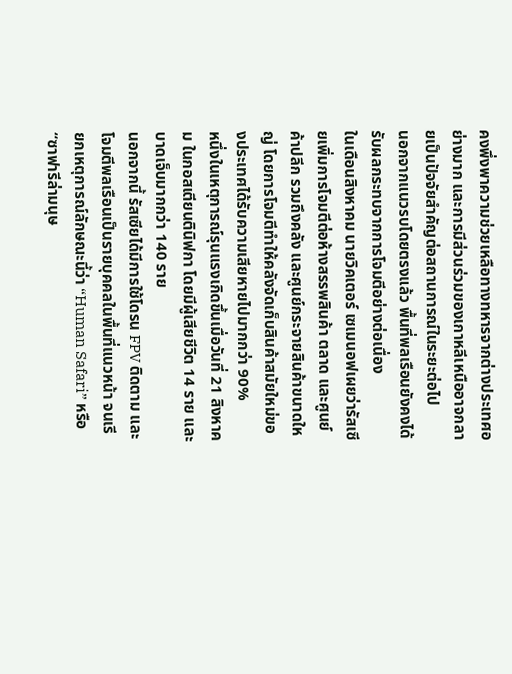คงพึ่งพาความช่วยเหลือทางทหารจากต่างประเทศอย่างมาก และการมีส่วนร่วมของเกาหลีเหนืออาจกลายเป็นปัจจัยสำคัญต่อสถานการณ์ในระยะต่อไป
นอกจากแนวรบโดยตรงแล้ว พื้นที่พลเรือนยังคงได้รับผลกระทบจากการโจมตีอย่างต่อเนื่อง
ในเดือนสิงหาคม นายวิคเตอร์ เซเมนอฟเผยว่ารัสเซียเพิ่มการโจมตีต่อห้างสรรพสินค้า ตลาด และศูนย์ค้าปลีก รวมถึงคลัง และศูนย์กระจายสินค้าขนาดใหญ่ โดยการโจมตีทำให้คลังจัดเก็บสินค้าสมัยใหม่ของประเทศได้รับความเสียหายไปมากกว่า 90%
หนึ่งในเหตุการณ์รุนแรงเกิดขึ้นเมื่อวันที่ 21 สิงหาคม ในกอสเตียนตินิฟกา โดยมีผู้เสียชีวิต 14 ราย และบาดเจ็บมากกว่า 140 ราย
นอกจากนี้ รัสเซียได้มีการใช้โดรน FPV ติดตาม และโจมตีพลเรือนเป็นรายบุคคลในพื้นที่แนวหน้า จนเรียกเหตุการณ์ลักษณะนี้ว่า “Human Safari” หรือ “ซาฟารีล่ามนุษ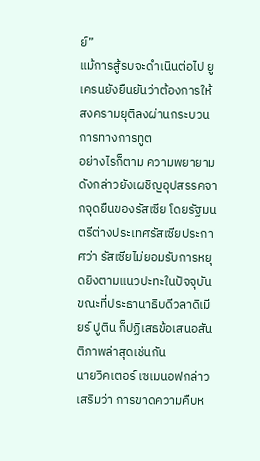ย์”
แม้การสู้รบจะดำเนินต่อไป ยูเครนยังยืนยันว่าต้องการให้สงครามยุติลงผ่านกระบวนการทางการทูต
อย่างไรก็ตาม ความพยายามดังกล่าวยังเผชิญอุปสรรคจากจุดยืนของรัสเซีย โดยรัฐมนตรีต่างประเทศรัสเซียประกาศว่า รัสเซียไม่ยอมรับการหยุดยิงตามแนวปะทะในปัจจุบัน ขณะที่ประธานาธิบดีวลาดิเมียร์ ปูติน ก็ปฏิเสธข้อเสนอสันติภาพล่าสุดเช่นกัน
นายวิคเตอร์ เซเมนอฟกล่าวเสริมว่า การขาดความคืบห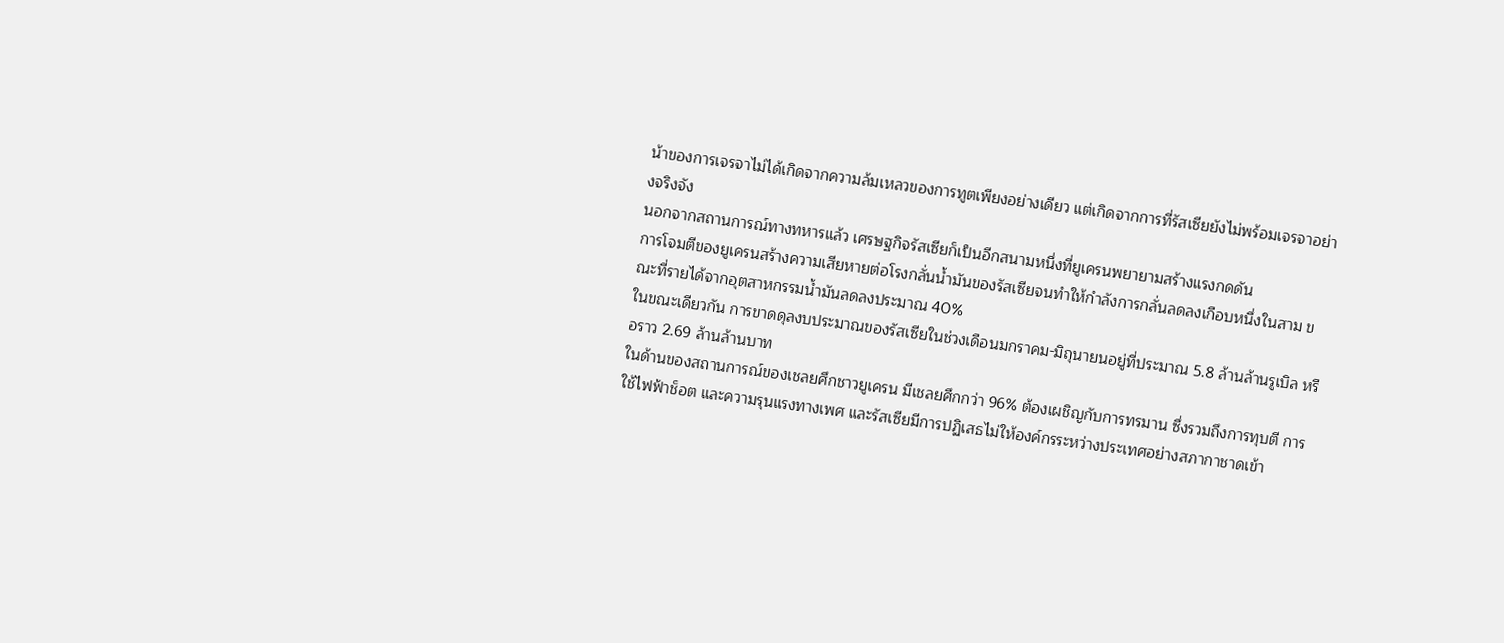น้าของการเจรจาไม่ได้เกิดจากความล้มเหลวของการทูตเพียงอย่างเดียว แต่เกิดจากการที่รัสเซียยังไม่พร้อมเจรจาอย่างจริงจัง
นอกจากสถานการณ์ทางทหารแล้ว เศรษฐกิจรัสเซียก็เป็นอีกสนามหนึ่งที่ยูเครนพยายามสร้างแรงกดดัน
การโจมตีของยูเครนสร้างความเสียหายต่อโรงกลั่นน้ำมันของรัสเซียจนทำให้กำลังการกลั่นลดลงเกือบหนึ่งในสาม ขณะที่รายได้จากอุตสาหกรรมน้ำมันลดลงประมาณ 40%
ในขณะเดียวกัน การขาดดุลงบประมาณของรัสเซียในช่วงเดือนมกราคม-มิถุนายนอยู่ที่ประมาณ 5.8 ล้านล้านรูเบิล หรือราว 2.69 ล้านล้านบาท
ในด้านของสถานการณ์ของเชลยศึกชาวยูเครน มีเชลยศึกกว่า 96% ต้องเผชิญกับการทรมาน ซึ่งรวมถึงการทุบตี การใช้ไฟฟ้าช็อต และความรุนแรงทางเพศ และรัสเซียมีการปฏิเสธไม่ให้องค์กรระหว่างประเทศอย่างสภากาชาดเข้า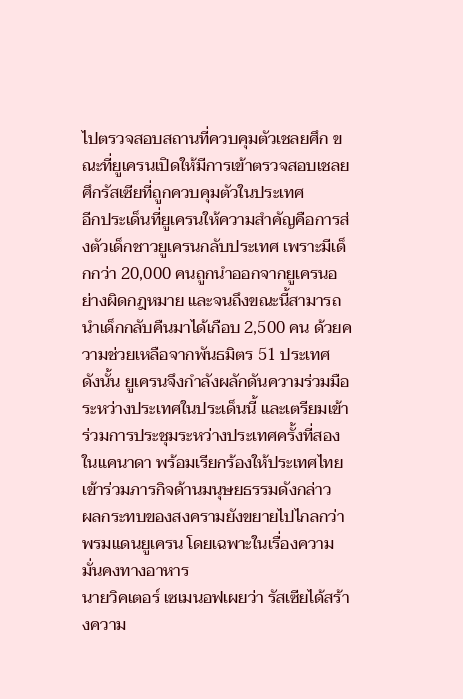ไปตรวจสอบสถานที่ควบคุมตัวเชลยศึก ขณะที่ยูเครนเปิดให้มีการเข้าตรวจสอบเชลยศึกรัสเซียที่ถูกควบคุมตัวในประเทศ
อีกประเด็นที่ยูเครนให้ความสำคัญคือการส่งตัวเด็กชาวยูเครนกลับประเทศ เพราะมีเด็กกว่า 20,000 คนถูกนำออกจากยูเครนอย่างผิดกฎหมาย และจนถึงขณะนี้สามารถนำเด็กกลับคืนมาได้เกือบ 2,500 คน ด้วยความช่วยเหลือจากพันธมิตร 51 ประเทศ
ดังนั้น ยูเครนจึงกำลังผลักดันความร่วมมือระหว่างประเทศในประเด็นนี้ และเตรียมเข้าร่วมการประชุมระหว่างประเทศครั้งที่สองในแคนาดา พร้อมเรียกร้องให้ประเทศไทยเข้าร่วมภารกิจด้านมนุษยธรรมดังกล่าว
ผลกระทบของสงครามยังขยายไปไกลกว่าพรมแดนยูเครน โดยเฉพาะในเรื่องความมั่นคงทางอาหาร
นายวิคเตอร์ เซเมนอฟเผยว่า รัสเซียได้สร้างความ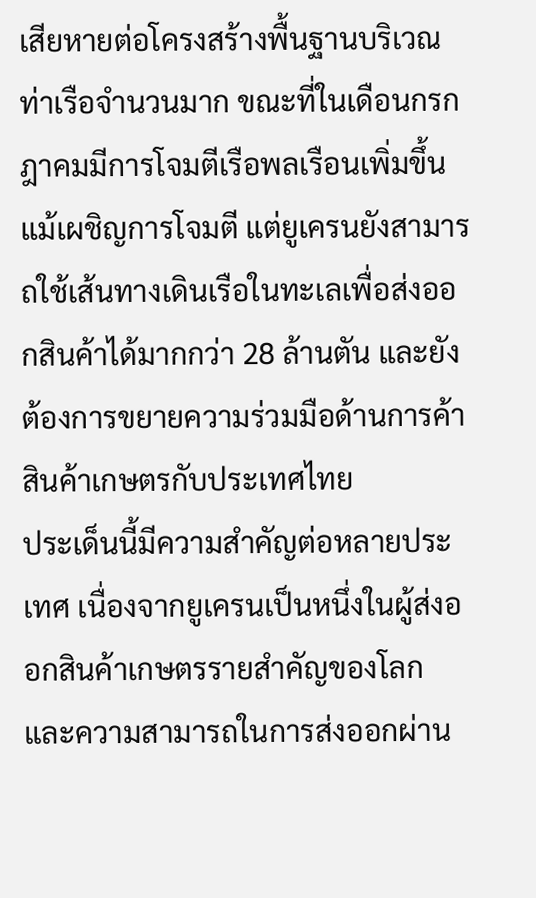เสียหายต่อโครงสร้างพื้นฐานบริเวณท่าเรือจำนวนมาก ขณะที่ในเดือนกรกฎาคมมีการโจมตีเรือพลเรือนเพิ่มขึ้น
แม้เผชิญการโจมตี แต่ยูเครนยังสามารถใช้เส้นทางเดินเรือในทะเลเพื่อส่งออกสินค้าได้มากกว่า 28 ล้านตัน และยังต้องการขยายความร่วมมือด้านการค้าสินค้าเกษตรกับประเทศไทย
ประเด็นนี้มีความสำคัญต่อหลายประเทศ เนื่องจากยูเครนเป็นหนึ่งในผู้ส่งออกสินค้าเกษตรรายสำคัญของโลก และความสามารถในการส่งออกผ่าน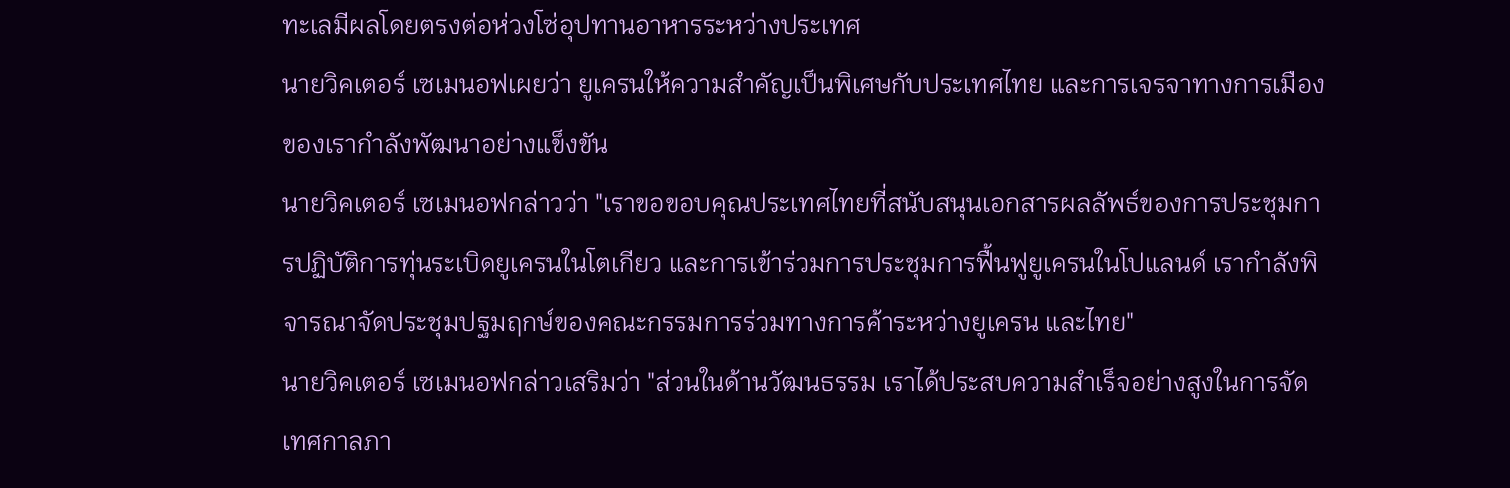ทะเลมีผลโดยตรงต่อห่วงโซ่อุปทานอาหารระหว่างประเทศ
นายวิคเตอร์ เซเมนอฟเผยว่า ยูเครนให้ความสำคัญเป็นพิเศษกับประเทศไทย และการเจรจาทางการเมืองของเรากำลังพัฒนาอย่างแข็งขัน
นายวิคเตอร์ เซเมนอฟกล่าวว่า "เราขอขอบคุณประเทศไทยที่สนับสนุนเอกสารผลลัพธ์ของการประชุมการปฏิบัติการทุ่นระเบิดยูเครนในโตเกียว และการเข้าร่วมการประชุมการฟื้นฟูยูเครนในโปแลนด์ เรากำลังพิจารณาจัดประชุมปฐมฤกษ์ของคณะกรรมการร่วมทางการค้าระหว่างยูเครน และไทย"
นายวิคเตอร์ เซเมนอฟกล่าวเสริมว่า "ส่วนในด้านวัฒนธรรม เราได้ประสบความสำเร็จอย่างสูงในการจัดเทศกาลภา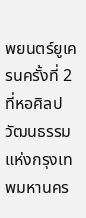พยนตร์ยูเครนครั้งที่ 2 ที่หอศิลปวัฒนธรรมแห่งกรุงเทพมหานคร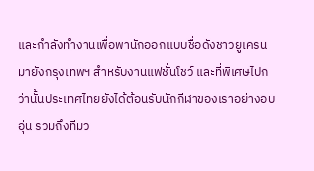และกำลังทำงานเพื่อพานักออกแบบชื่อดังชาวยูเครน มายังกรุงเทพฯ สำหรับงานแฟชั่นโชว์ และที่พิเศษไปกว่านั้นประเทศไทยยังได้ต้อนรับนักกีฬาของเราอย่างอบอุ่น รวมถึงทีมว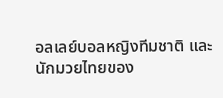อลเลย์บอลหญิงทีมชาติ และนักมวยไทยของ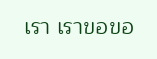เรา เราขอขอ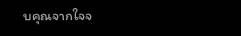บคุณจากใจจ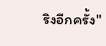ริงอีกครั้ง"